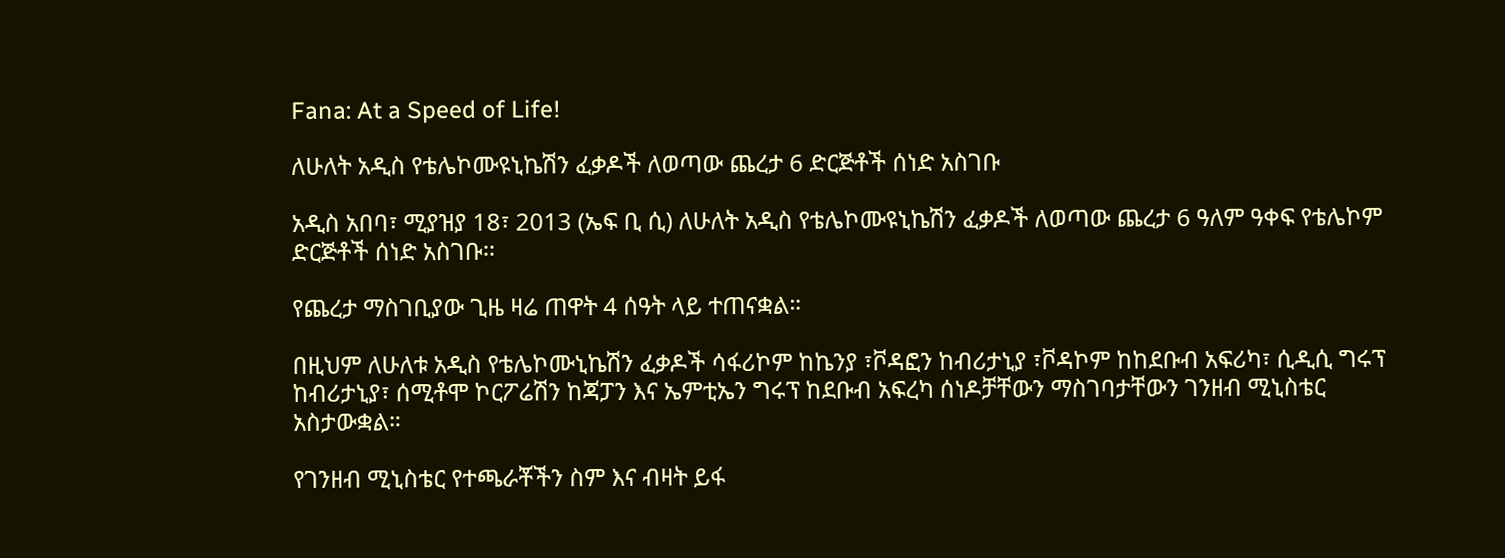Fana: At a Speed of Life!

ለሁለት አዲስ የቴሌኮሙዩኒኬሽን ፈቃዶች ለወጣው ጨረታ 6 ድርጅቶች ሰነድ አስገቡ

አዲስ አበባ፣ ሚያዝያ 18፣ 2013 (ኤፍ ቢ ሲ) ለሁለት አዲስ የቴሌኮሙዩኒኬሽን ፈቃዶች ለወጣው ጨረታ 6 ዓለም ዓቀፍ የቴሌኮም ድርጅቶች ሰነድ አስገቡ፡፡

የጨረታ ማስገቢያው ጊዜ ዛሬ ጠዋት 4 ሰዓት ላይ ተጠናቋል።

በዚህም ለሁለቱ አዲስ የቴሌኮሙኒኬሽን ፈቃዶች ሳፋሪኮም ከኬንያ ፣ቮዳፎን ከብሪታኒያ ፣ቮዳኮም ከከደቡብ አፍሪካ፣ ሲዲሲ ግሩፕ ከብሪታኒያ፣ ሰሚቶሞ ኮርፖሬሽን ከጃፓን እና ኤምቲኤን ግሩፕ ከደቡብ አፍረካ ሰነዶቻቸውን ማስገባታቸውን ገንዘብ ሚኒስቴር አስታውቋል።

የገንዘብ ሚኒስቴር የተጫራቾችን ስም እና ብዛት ይፋ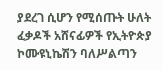ያደረገ ሲሆን የሚሰጡት ሁለት ፈቃዶች አሸናፊዎች የኢትዮጵያ ኮሙዩኒኬሽን ባለሥልጣን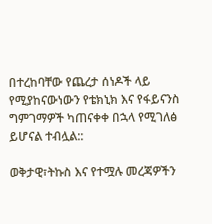በተረከባቸው የጨረታ ሰነዶች ላይ የሚያከናውነውን የቴክኒክ እና የፋይናንስ ግምገማዎች ካጠናቀቀ በኋላ የሚገለፅ ይሆናል ተብሏል::

ወቅታዊ፣ትኩስ እና የተሟሉ መረጃዎችን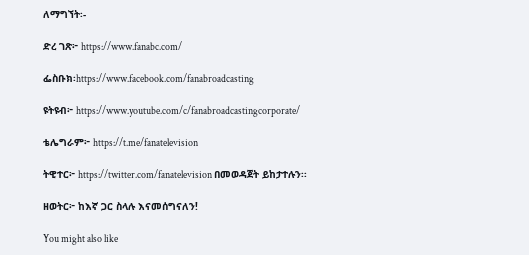ለማግኘት፡-

ድረ ገጽ፦ https://www.fanabc.com/

ፌስቡክ፡https://www.facebook.com/fanabroadcasting

ዩትዩብ፦ https://www.youtube.com/c/fanabroadcastingcorporate/

ቴሌግራም፦ https://t.me/fanatelevision

ትዊተር፦ https://twitter.com/fanatelevision በመወዳጀት ይከታተሉን፡፡

ዘወትር፦ ከእኛ ጋር ስላሉ እናመሰግናለን!

You might also like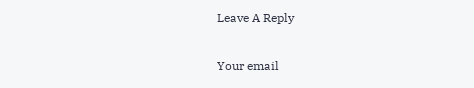Leave A Reply

Your email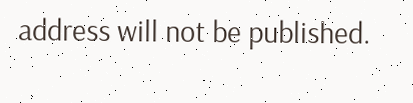address will not be published.